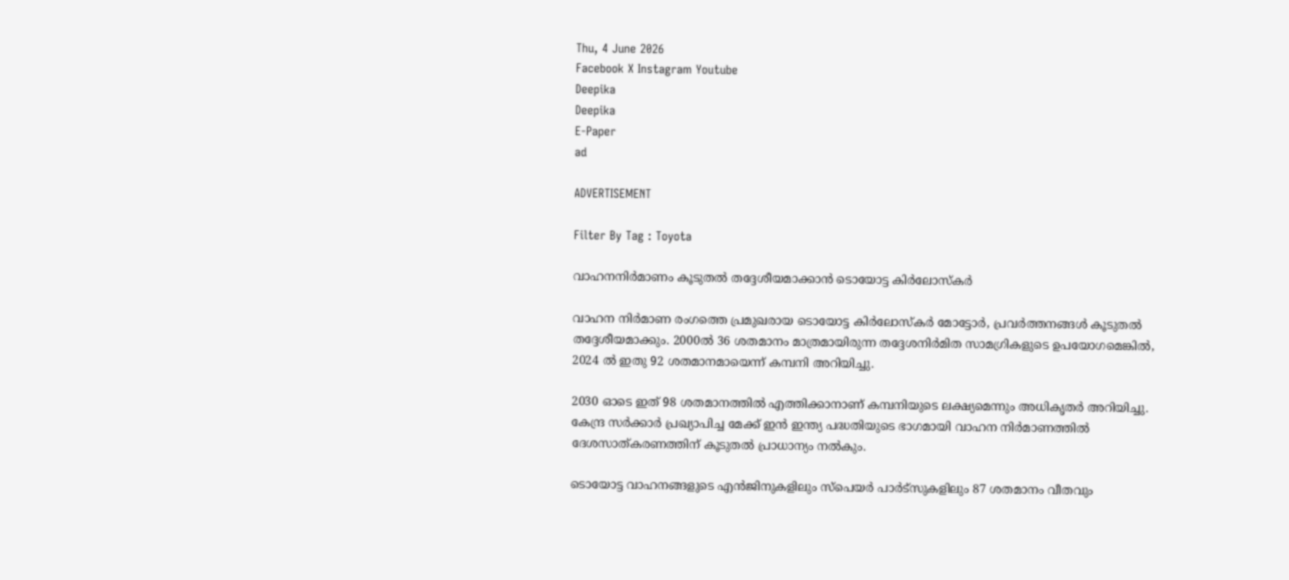Thu, 4 June 2026
Facebook X Instagram Youtube
Deepika
Deepika
E-Paper
ad

ADVERTISEMENT

Filter By Tag : Toyota

വാഹനനിര്‍മാണം കൂടുതല്‍ തദ്ദേശീയമാക്കാന്‍ ടൊയോട്ട കിര്‍ലോസ്‌കര്‍

വാഹന നിര്‍മാണ രംഗത്തെ പ്രമുഖരായ ടൊയോട്ട കിര്‍ലോസ്‌കര്‍ മോട്ടോര്‍, പ്രവര്‍ത്തനങ്ങള്‍ കൂടുതല്‍ തദ്ദേശീയമാക്കും. 2000ല്‍ 36 ശതമാനം മാത്രമായിരുന്ന തദ്ദേശനിര്‍മിത സാമഗ്രികളുടെ ഉപയോഗമെങ്കില്‍, 2024 ല്‍ ഇതു 92 ശതമാനമായെന്ന് കമ്പനി അറിയിച്ചു.

2030 ഓടെ ഇത് 98 ശതമാനത്തില്‍ എത്തിക്കാനാണ് കമ്പനിയുടെ ലക്ഷ്യമെന്നും അധികൃതര്‍ അറിയിച്ചു. കേന്ദ്ര സര്‍ക്കാര്‍ പ്രഖ്യാപിച്ച മേക്ക് ഇന്‍ ഇന്ത്യ പദ്ധതിയുടെ ഭാഗമായി വാഹന നിര്‍മാണത്തില്‍ ദേശസാത്കരണത്തിന് കൂടുതല്‍ പ്രാധാന്യം നല്‍കും.

ടൊയോട്ട വാഹനങ്ങളുടെ എന്‍ജിനുകളിലും സ്‌പെയര്‍ പാര്‍ട്‌സുകളിലും 87 ശതമാനം വീതവും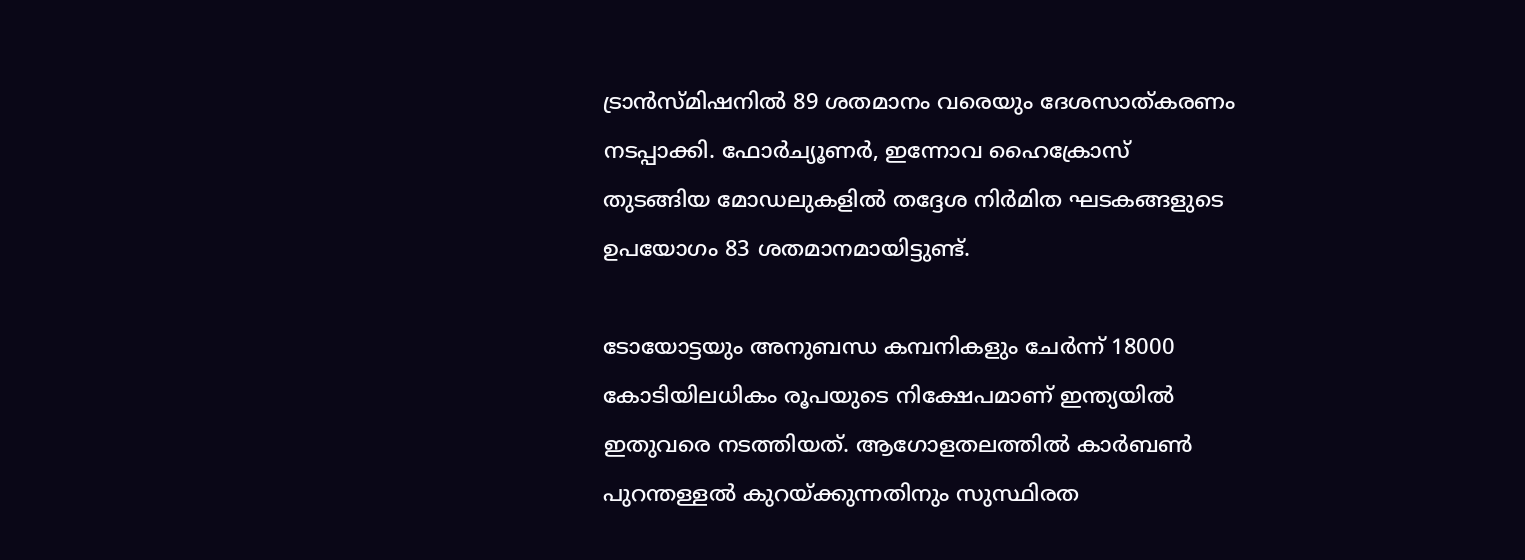ട്രാന്‍സ്മിഷനില്‍ 89 ശതമാനം വരെയും ദേശസാത്കരണം നടപ്പാക്കി. ഫോര്‍ച്യൂണര്‍, ഇന്നോവ ഹൈക്രോസ് തുടങ്ങിയ മോഡലുകളില്‍ തദ്ദേശ നിര്‍മിത ഘടകങ്ങളുടെ ഉപയോഗം 83 ശതമാനമായിട്ടുണ്ട്.

ടോയോട്ടയും അനുബന്ധ കമ്പനികളും ചേര്‍ന്ന് 18000 കോടിയിലധികം രൂപയുടെ നിക്ഷേപമാണ് ഇന്ത്യയില്‍ ഇതുവരെ നടത്തിയത്. ആഗോളതലത്തില്‍ കാര്‍ബണ്‍ പുറന്തള്ളല്‍ കുറയ്ക്കുന്നതിനും സുസ്ഥിരത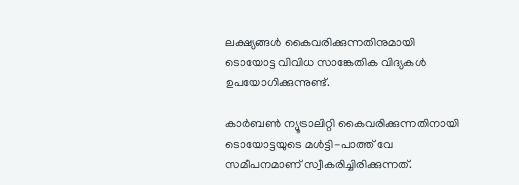ലക്ഷ്യങ്ങള്‍ കൈവരിക്കുന്നതിനുമായി ടൊയോട്ട വിവിധ സാങ്കേതിക വിദ്യകള്‍ ഉപയോഗിക്കുന്നുണ്ട്.

കാര്‍ബണ്‍ ന്യൂട്രാലിറ്റി കൈവരിക്കുന്നതിനായി ടൊയോട്ടയുടെ മള്‍ട്ടി-പാത്ത് വേ സമീപനമാണ് സ്വീകരിച്ചിരിക്കുന്നത്.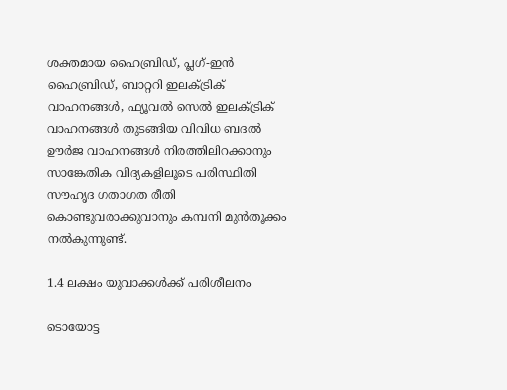ശക്തമായ ഹൈബ്രിഡ്, പ്ലഗ്-ഇന്‍ ഹൈബ്രിഡ്, ബാറ്ററി ഇലക്ട്രിക് വാഹനങ്ങള്‍, ഫ്യൂവല്‍ സെല്‍ ഇലക്ട്രിക് വാഹനങ്ങള്‍ തുടങ്ങിയ വിവിധ ബദല്‍ ഊര്‍ജ വാഹനങ്ങള്‍ നിരത്തിലിറക്കാനും സാങ്കേതിക വിദ്യകളിലൂടെ പരിസ്ഥിതി സൗഹൃദ ഗതാഗത രീതി കൊണ്ടുവരാക്കുവാനും കമ്പനി മുന്‍തൂക്കം നല്‍കുന്നുണ്ട്.

1.4 ലക്ഷം യുവാക്കള്‍ക്ക് പരിശീലനം

ടൊയോട്ട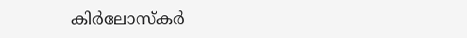കിര്‍ലോസ്‌കര്‍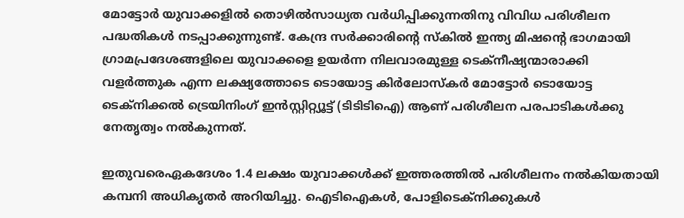മോട്ടോര്‍ യുവാക്കളില്‍ തൊഴില്‍സാധ്യത വര്‍ധിപ്പിക്കുന്നതിനു വിവിധ പരിശീലന പദ്ധതികള്‍ നടപ്പാക്കുന്നുണ്ട്. കേന്ദ്ര സര്‍ക്കാരിന്‍റെ സ്‌കില്‍ ഇന്ത്യ മിഷന്‍റെ ഭാഗമായി ഗ്രാമപ്രദേശങ്ങളിലെ യുവാക്കളെ ഉയര്‍ന്ന നിലവാരമുള്ള ടെക്‌നീഷ്യന്മാരാക്കി വളര്‍ത്തുക എന്ന ലക്ഷ്യത്തോടെ ടൊയോട്ട കിര്‍ലോസ്‌കര്‍ മോട്ടോര്‍ ടൊയോട്ട ടെക്‌നിക്കല്‍ ട്രെയിനിംഗ് ഇന്‍സ്റ്റിറ്റ്യൂട്ട് (ടിടിടിഐ) ആണ് പരിശീലന പരപാടികള്‍ക്കു നേതൃത്വം നല്‍കുന്നത്.

ഇതുവരെഏകദേശം 1.4 ലക്ഷം യുവാക്കള്‍ക്ക് ഇത്തരത്തില്‍ പരിശീലനം നല്‍കിയതായി കമ്പനി അധികൃതര്‍ അറിയിച്ചു. ഐടിഐകള്‍, പോളിടെക്‌നിക്കുകള്‍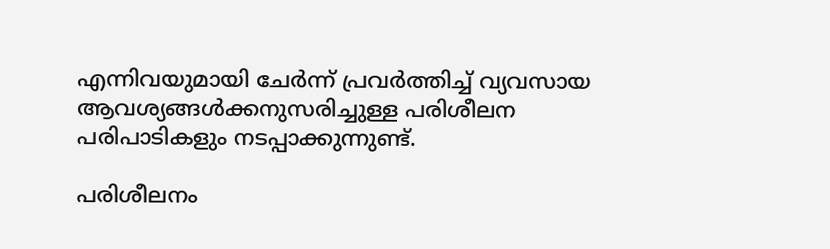എന്നിവയുമായി ചേര്‍ന്ന് പ്രവര്‍ത്തിച്ച് വ്യവസായ ആവശ്യങ്ങള്‍ക്കനുസരിച്ചുള്ള പരിശീലന പരിപാടികളും നടപ്പാക്കുന്നുണ്ട്.

പരിശീലനം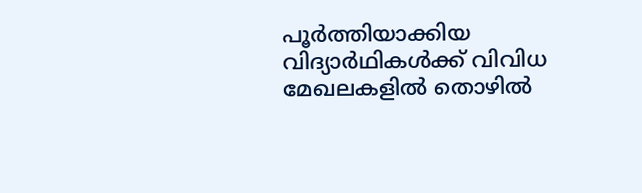പൂര്‍ത്തിയാക്കിയ വിദ്യാര്‍ഥികള്‍ക്ക് വിവിധ മേഖലകളില്‍ തൊഴില്‍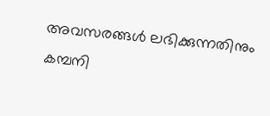അവസരങ്ങള്‍ ലഭിക്കുന്നതിനും കമ്പനി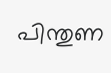പിന്തുണ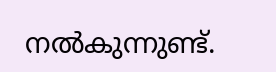നല്‍കുന്നുണ്ട്.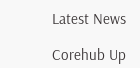Latest News

Corehub Up